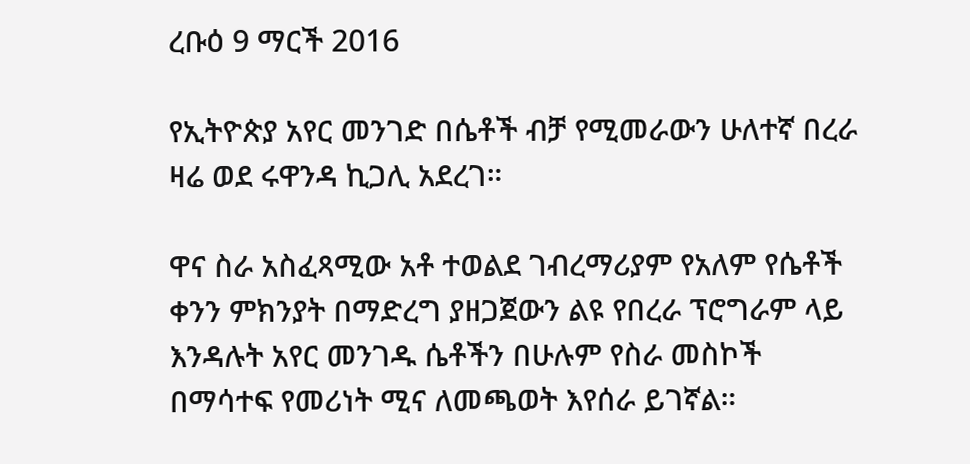ረቡዕ 9 ማርች 2016

የኢትዮጵያ አየር መንገድ በሴቶች ብቻ የሚመራውን ሁለተኛ በረራ ዛሬ ወደ ሩዋንዳ ኪጋሊ አደረገ።

ዋና ስራ አስፈጻሚው አቶ ተወልደ ገብረማሪያም የአለም የሴቶች ቀንን ምክንያት በማድረግ ያዘጋጀውን ልዩ የበረራ ፕሮግራም ላይ እንዳሉት አየር መንገዱ ሴቶችን በሁሉም የስራ መስኮች በማሳተፍ የመሪነት ሚና ለመጫወት እየሰራ ይገኛል።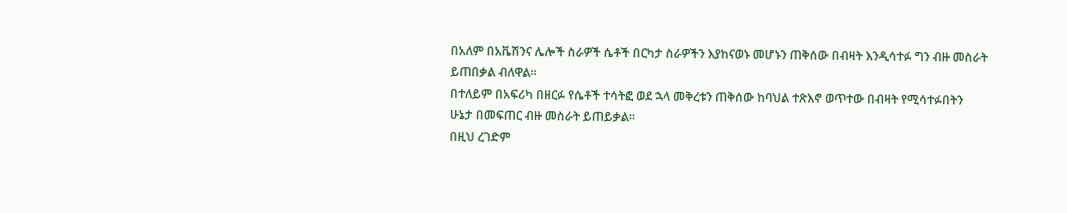በአለም በአቬሽንና ሌሎች ስራዎች ሴቶች በርካታ ስራዎችን እያከናወኑ መሆኑን ጠቅሰው በብዛት እንዲሳተፉ ግን ብዙ መስራት ይጠበቃል ብለዋል።
በተለይም በአፍሪካ በዘርፉ የሴቶች ተሳትፎ ወደ ኋላ መቅረቱን ጠቅሰው ከባህል ተጽእኖ ወጥተው በብዛት የሚሳተፉበትን ሁኔታ በመፍጠር ብዙ መስራት ይጠይቃል።
በዚህ ረገድም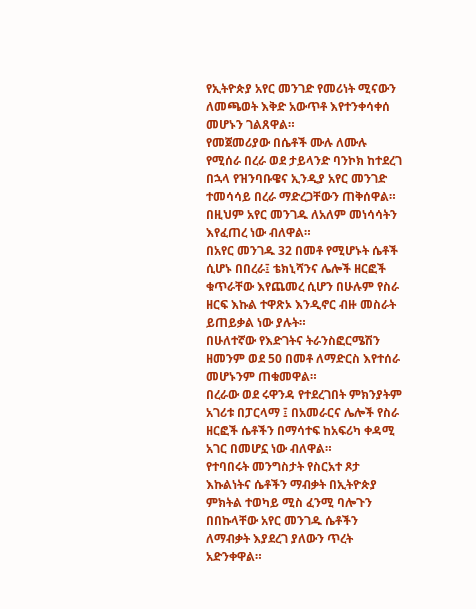የኢትዮጵያ አየር መንገድ የመሪነት ሚናውን ለመጫወት እቅድ አውጥቶ እየተንቀሳቀሰ መሆኑን ገልጸዋል።
የመጀመሪያው በሴቶች ሙሉ ለሙሉ የሚሰራ በረራ ወደ ታይላንድ ባንኮክ ከተደረገ በኋላ የዝንባቡዌና ኢንዲያ አየር መንገድ ተመሳሳይ በረራ ማድረጋቸውን ጠቅሰዋል።
በዚህም አየር መንገዱ ለአለም መነሳሳትን እየፈጠረ ነው ብለዋል።
በአየር መንገዱ 32 በመቶ የሚሆኑት ሴቶች ሲሆኑ በበረራ፤ ቴክኒሻንና ሌሎች ዘርፎች ቁጥራቸው እየጨመረ ሲሆን በሁሉም የስራ ዘርፍ እኩል ተዋጽኦ እንዲኖር ብዙ መስራት ይጠይቃል ነው ያሉት።
በሁለተኛው የእድገትና ትራንስፎርሜሽን ዘመንም ወደ 50 በመቶ ለማድርስ እየተሰራ መሆኑንም ጠቁመዋል።
በረራው ወደ ሩዋንዳ የተደረገበት ምክንያትም አገሪቱ በፓርላማ ፤ በአመራርና ሌሎች የስራ ዘርፎች ሴቶችን በማሳተፍ ከአፍሪካ ቀዳሚ አገር በመሆኗ ነው ብለዋል።
የተባበሩት መንግስታት የስርአተ ጾታ እኩልነትና ሴቶችን ማብቃት በኢትዮጵያ ምክትል ተወካይ ሚስ ፈንሚ ባሎጉን በበኩላቸው አየር መንገዱ ሴቶችን ለማብቃት እያደረገ ያለውን ጥረት አድንቀዋል።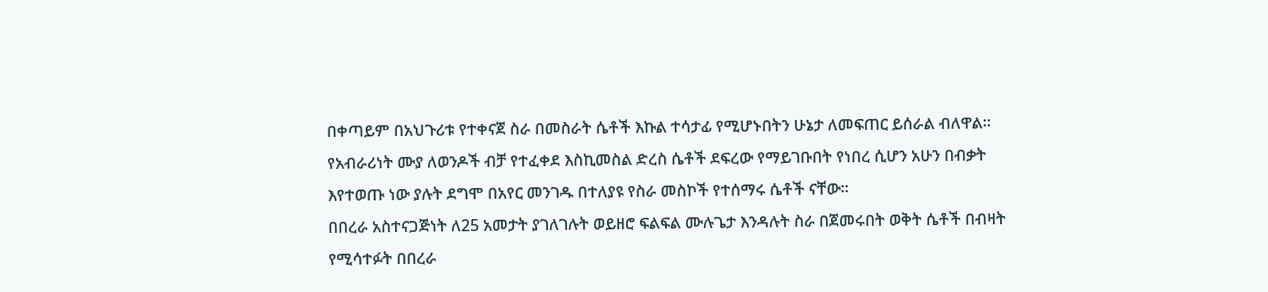በቀጣይም በአህጉሪቱ የተቀናጀ ስራ በመስራት ሴቶች እኩል ተሳታፊ የሚሆኑበትን ሁኔታ ለመፍጠር ይሰራል ብለዋል።
የአብራሪነት ሙያ ለወንዶች ብቻ የተፈቀደ እስኪመስል ድረስ ሴቶች ደፍረው የማይገቡበት የነበረ ሲሆን አሁን በብቃት እየተወጡ ነው ያሉት ደግሞ በአየር መንገዱ በተለያዩ የስራ መስኮች የተሰማሩ ሴቶች ናቸው።
በበረራ አስተናጋጅነት ለ25 አመታት ያገለገሉት ወይዘሮ ፍልፍል ሙሉጌታ እንዳሉት ስራ በጀመሩበት ወቅት ሴቶች በብዛት የሚሳተፉት በበረራ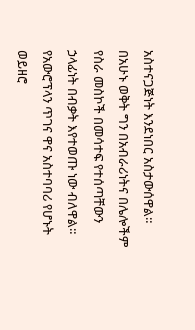አስተናጋጅነት እንደነበር አስታውሰዋል።
በአሁኑ ወቅት ግን በአብራሪነትና በሌሎችም የስራ መስኮች በመሳተፍ የተሰጣቸውን ኃላፊነት በብቃት እየተወጡ ነው ብለዋል።
የአውሮፕላን ጥገና ዋና አስተባባሪ የሆኑት ወይዘሮ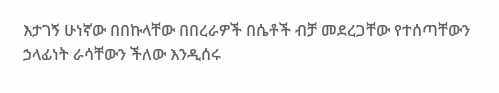እታገኝ ሁነኛው በበኩላቸው በበረራዎች በሴቶች ብቻ መደረጋቸው የተሰጣቸውን ኃላፊነት ራሳቸውን ችለው እንዲሰሩ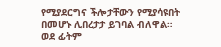የሚያደርግና ችሎታቸውን የሚያሳዩበት በመሆኑ ሊበረታታ ይገባል ብለዋል።
ወደ ፊትም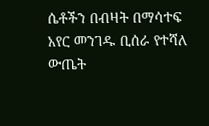ሴቶችን በብዛት በማሳተፍ አየር መንገዱ ቢሰራ የተሻለ ውጤት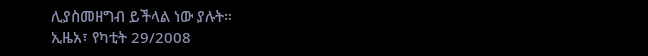ሊያስመዘግብ ይችላል ነው ያሉት።
ኢዜአ፣ የካቲት 29/2008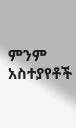ምንም አስተያየቶች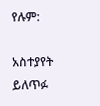የሉም:

አስተያየት ይለጥፉ